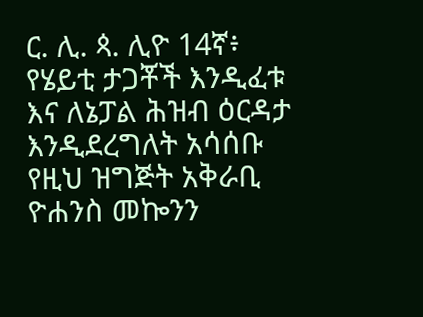ር. ሊ. ጳ. ሊዮ 14ኛ፥ የሄይቲ ታጋቾች እንዲፈቱ እና ለኔፓል ሕዝብ ዕርዳታ እንዲደረግለት አሳሰቡ
የዚህ ዝግጅት አቅራቢ ዮሐንስ መኰንን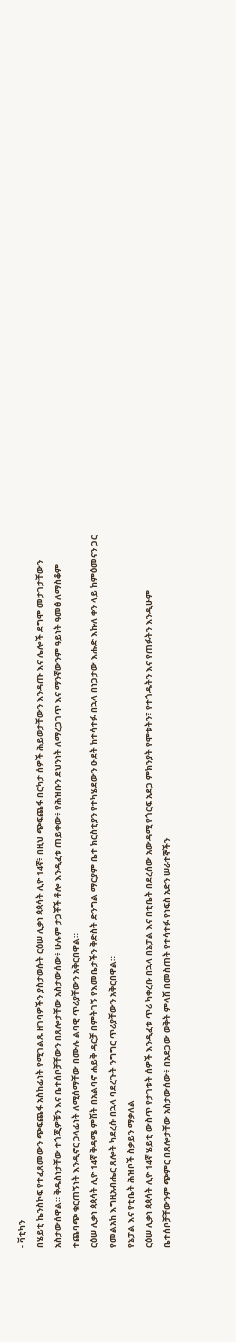- ቫቲካን
በሄይቲ ኬንስኮፍ የተፈጸመውን ጭፍጨፋ አስከፊነት የሚገልጹ ዘገባዎችን ያስታወሱት ርዕሠ ሊቃነ ጳጳሳት ሊዮ 14ኛ፥ በዚህ ጭፍጨፋ በርካታ ሰዎች ሕይወታቸውን እንዳጡ እና ሌሎች ደግሞ መታገታቸውን አስታውሰዋል። ቅዱስነታቸው ተጎጂዎቹን እና ቤተሰቦቻቸውን በጸሎታቸው አስታውሰው፥ ሁሉም ታጋቾች ቶሎ እንዲፈቱ ጠይቀው፥ የሕዝቡን ደህንነት ለማረጋገጥ እና ማንኛውንም ዓይነት ዓመፅ ለማስቆም ተጨባጭ ቁርጠኝነት እንዲኖር ኃላፊነት ለሚሰማቸው በሙሉ ልባዊ ጥሪያቸውን አቅርበዋል።
ርዕሠ ሊቃነ ጳጳሳት ሊዮ 14ኛ ቅዳሜ ምሽት በአልባኖ ሐይቅ ዳርቻ በምትገኝ የእመቤታችን ቅድስት ድንግል ማርያም ቤተ ክርስቲያን የተካሄደውን ዑደት ከተሳተፉ በኋላ በነጋታው እሑድ እኩለ ቀን ላይ ከምዕመናን ጋር የመልአከ እግዚአብሔር ጸሎት ካደረሱ በኋላ ባደረጉት ንግግር ጥሪያቸውን አቅርበዋል።
የኔፓል እና የቲቤት ሕዝቦች ስቃይን ማቃለል
ርዕሠ ሊቃነ ጳጳሳት ሊዮ 14ኛ ሄይቲ ውስጥ የታገቱት ሰዎች እንዲፈቱ ጥሪ ካቀረቡ በኋላ በኔፓል እና በቲቤት በደረሰው አውዳሚ የጎርፍ አደጋ ምክንያት የሞቱትን፣ የተጎዱትን እና የጠፉትን እንዲሁም ቤተሰቦቻቸውንም ጭምር በጸሎታቸው አስታውሰው፥ በአደጋው ወቅት ምላሽ በመስጠት የተሳተፉ የነፍስ አድን ሠራተኞችን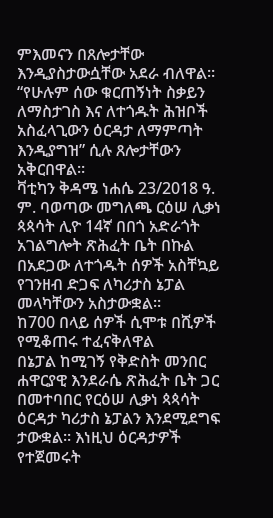ምእመናን በጸሎታቸው እንዲያስታውሷቸው አደራ ብለዋል።
“የሁሉም ሰው ቁርጠኝነት ስቃይን ለማስታገስ እና ለተጎዱት ሕዝቦች አስፈላጊውን ዕርዳታ ለማምጣት እንዲያግዝ” ሲሉ ጸሎታቸውን አቅርበዋል።
ቫቲካን ቅዳሜ ነሐሴ 23/2018 ዓ. ም. ባወጣው መግለጫ ርዕሠ ሊቃነ ጳጳሳት ሊዮ 14ኛ በበጎ አድራጎት አገልግሎት ጽሕፈት ቤት በኩል በአደጋው ለተጎዱት ሰዎች አስቸኳይ የገንዘብ ድጋፍ ለካሪታስ ኔፓል መላካቸውን አስታውቋል።
ከ700 በላይ ሰዎች ሲሞቱ በሺዎች የሚቆጠሩ ተፈናቅለዋል
በኔፓል ከሚገኝ የቅድስት መንበር ሐዋርያዊ እንደራሴ ጽሕፈት ቤት ጋር በመተባበር የርዕሠ ሊቃነ ጳጳሳት ዕርዳታ ካሪታስ ኔፓልን እንደሚደግፍ ታውቋል። እነዚህ ዕርዳታዎች የተጀመሩት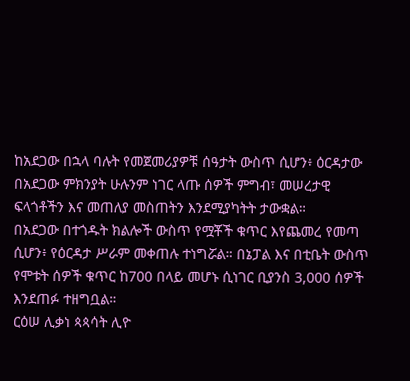ከአደጋው በኋላ ባሉት የመጀመሪያዎቹ ሰዓታት ውስጥ ሲሆን፥ ዕርዳታው በአደጋው ምክንያት ሁሉንም ነገር ላጡ ሰዎች ምግብ፣ መሠረታዊ ፍላጎቶችን እና መጠለያ መስጠትን እንደሚያካትት ታውቋል።
በአደጋው በተጎዱት ክልሎች ውስጥ የሟቾች ቁጥር እየጨመረ የመጣ ሲሆን፥ የዕርዳታ ሥራም መቀጠሉ ተነግሯል። በኔፓል እና በቲቤት ውስጥ የሞቱት ሰዎች ቁጥር ከ700 በላይ መሆኑ ሲነገር ቢያንስ 3,000 ሰዎች እንደጠፉ ተዘግቧል።
ርዕሠ ሊቃነ ጳጳሳት ሊዮ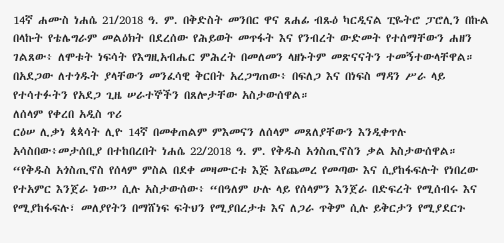14ኛ ሐሙስ ነሐሴ 21/2018 ዓ. ም. በቅድስት መንበር ዋና ጸሐፊ ብጹዕ ካርዲናል ፒዬትሮ ፓሮሊን በኩል በላኩት የቴሌግራም መልዕክት በደረሰው የሕይወት መጥፋት እና የንብረት ውድመት የተሰማቸውን ሐዘን ገልጸው፥ ለሞቱት ነፍሳት የእግዚአብሔር ምሕረት በመለመን ላዘኑትም መጽናናትን ተመኝተውላቸዋል።
በአደጋው ለተጎዱት ያላቸውን መንፈሳዊ ቅርበት አረጋግጠው፥ በፍለጋ እና በነፍስ ማዳን ሥራ ላይ የተሳተፉትን የአደጋ ጊዜ ሠራተኞችን በጸሎታቸው አስታውሰዋል።
ለሰላም የቀረበ አዲስ ጥሪ
ርዕሠ ሊቃነ ጳጳሳት ሊዮ 14ኛ በመቀጠልም ምእመናን ለሰላም መጸለያቸውን እንዲቀጥሉ አሳስበው፥መታሰቢያ በተከበረበት ነሐሴ 22/2018 ዓ. ም. የቅዱስ አጎስጢኖስን ቃል አስታውሰዋል።
“የቅዱስ አጎስጢኖስ የሰላም ምስል በደቀ መዛሙርቱ እጅ እየጨመረ የመጣው እና ሲያከፋፍሉት የነበረው የተአምር እንጀራ ነው” ሲሉ አስታውሰው፥ “በዓለም ሁሉ ላይ የሰላምን እንጀራ በድፍረት የሚሰብሩ እና የሚያከፋፍሉ፣ መለያየትን በማሸነፍ ፍትህን የሚያበረታቱ እና ለጋራ ጥቅም ሲሉ ይቅርታን የሚያደርጉ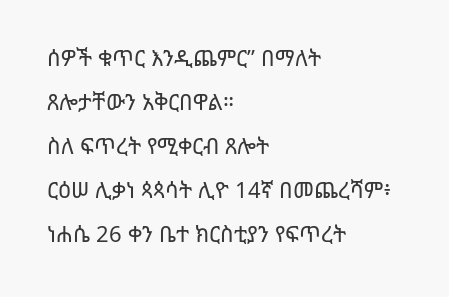ሰዎች ቁጥር እንዲጨምር” በማለት ጸሎታቸውን አቅርበዋል።
ስለ ፍጥረት የሚቀርብ ጸሎት
ርዕሠ ሊቃነ ጳጳሳት ሊዮ 14ኛ በመጨረሻም፥ ነሐሴ 26 ቀን ቤተ ክርስቲያን የፍጥረት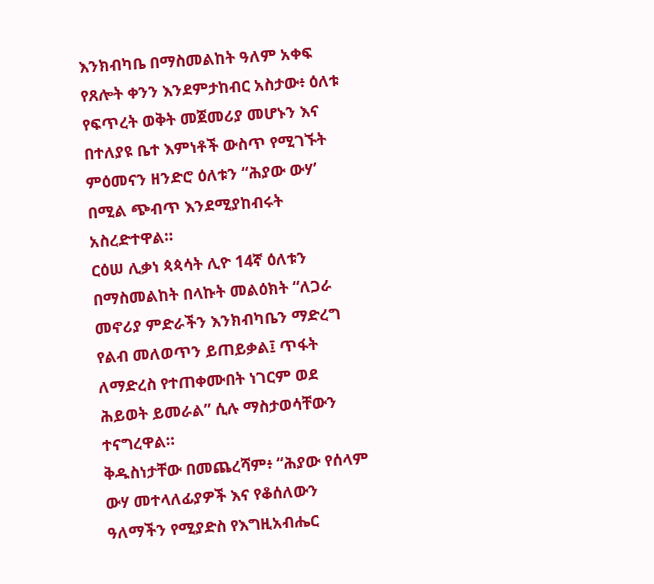እንክብካቤ በማስመልከት ዓለም አቀፍ የጸሎት ቀንን እንደምታከብር አስታው፥ ዕለቱ የፍጥረት ወቅት መጀመሪያ መሆኑን እና በተለያዩ ቤተ እምነቶች ውስጥ የሚገኙት ምዕመናን ዘንድሮ ዕለቱን “ሕያው ውሃ’ በሚል ጭብጥ እንደሚያከብሩት አስረድተዋል።
ርዕሠ ሊቃነ ጳጳሳት ሊዮ 14ኛ ዕለቱን በማስመልከት በላኩት መልዕክት “ለጋራ መኖሪያ ምድራችን እንክብካቤን ማድረግ የልብ መለወጥን ይጠይቃል፤ ጥፋት ለማድረስ የተጠቀሙበት ነገርም ወደ ሕይወት ይመራል” ሲሉ ማስታወሳቸውን ተናግረዋል።
ቅዱስነታቸው በመጨረሻም፥ “ሕያው የሰላም ውሃ መተላለፊያዎች እና የቆሰለውን ዓለማችን የሚያድስ የእግዚአብሔር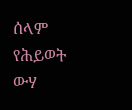ሰላም የሕይወት ውሃ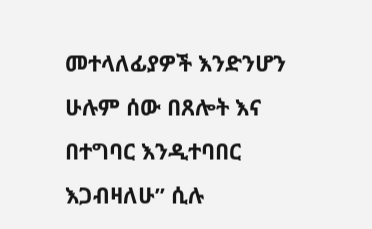መተላለፊያዎች እንድንሆን ሁሉም ሰው በጸሎት እና በተግባር እንዲተባበር እጋብዛለሁ” ሲሉ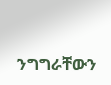ንግግራቸውን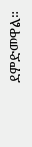ደምድመዋል።